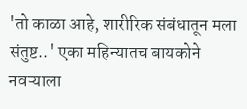'तो काळा आहे, शारीरिक संबंधातून मला संतुष्ट..' एका महिन्यातच बायकोने नवऱ्याला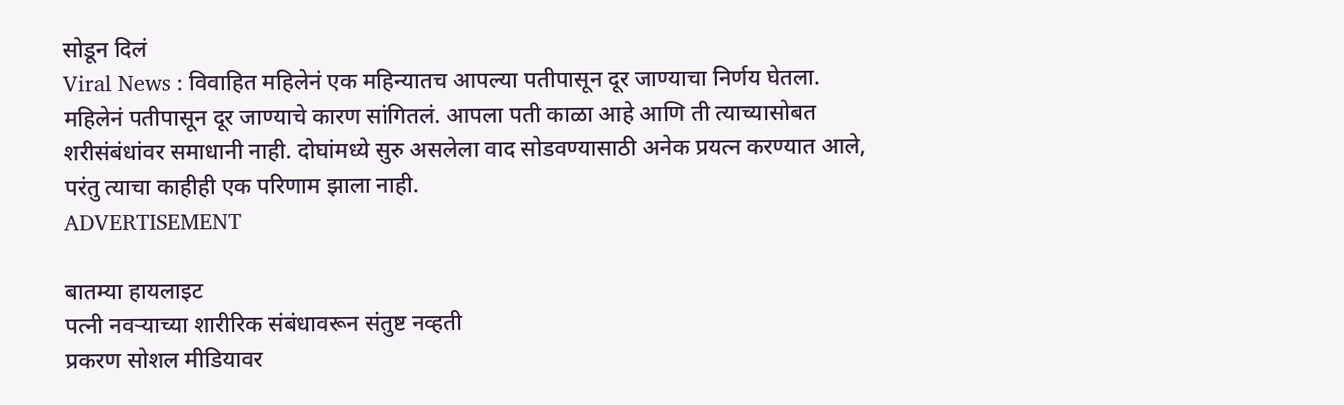सोडून दिलं
Viral News : विवाहित महिलेनं एक महिन्यातच आपल्या पतीपासून दूर जाण्याचा निर्णय घेतला. महिलेनं पतीपासून दूर जाण्याचे कारण सांगितलं. आपला पती काळा आहे आणि ती त्याच्यासोबत शरीसंबंधांवर समाधानी नाही. दोघांमध्ये सुरु असलेला वाद सोडवण्यासाठी अनेक प्रयत्न करण्यात आले, परंतु त्याचा काहीही एक परिणाम झाला नाही.
ADVERTISEMENT

बातम्या हायलाइट
पत्नी नवऱ्याच्या शारीरिक संबंधावरून संतुष्ट नव्हती
प्रकरण सोशल मीडियावर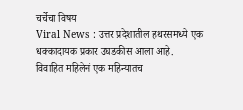चर्चेचा विषय
Viral News : उत्तर प्रदेशातील हथरसमध्ये एक धक्कादायक प्रकार उघडकीस आला आहे. विवाहित महिलेनं एक महिन्यातच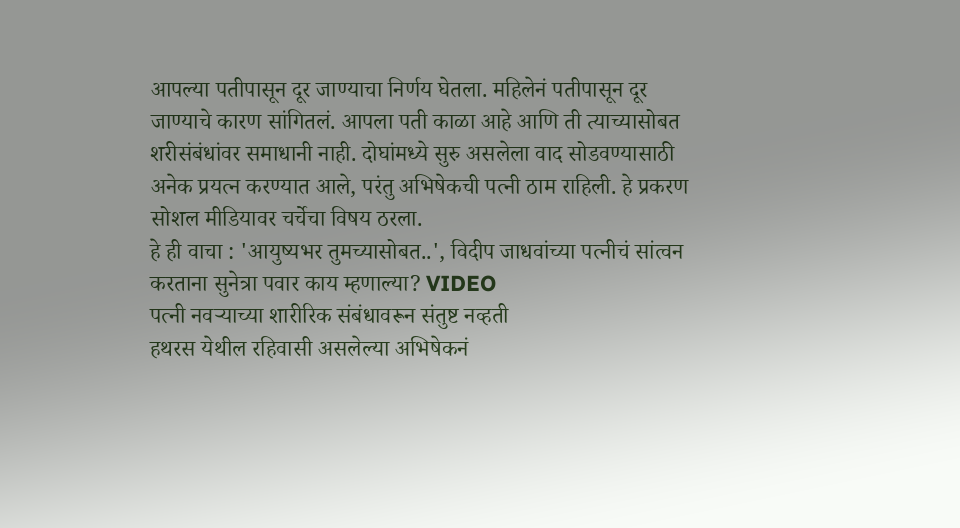आपल्या पतीपासून दूर जाण्याचा निर्णय घेतला. महिलेनं पतीपासून दूर जाण्याचे कारण सांगितलं. आपला पती काळा आहे आणि ती त्याच्यासोबत शरीसंबंधांवर समाधानी नाही. दोघांमध्ये सुरु असलेला वाद सोडवण्यासाठी अनेक प्रयत्न करण्यात आले, परंतु अभिषेकची पत्नी ठाम राहिली. हे प्रकरण सोशल मीडियावर चर्चेचा विषय ठरला.
हे ही वाचा : 'आयुष्यभर तुमच्यासोबत..', विदीप जाधवांच्या पत्नीचं सांत्वन करताना सुनेत्रा पवार काय म्हणाल्या? VIDEO
पत्नी नवऱ्याच्या शारीरिक संबंधावरून संतुष्ट नव्हती
हथरस येथील रहिवासी असलेल्या अभिषेकनं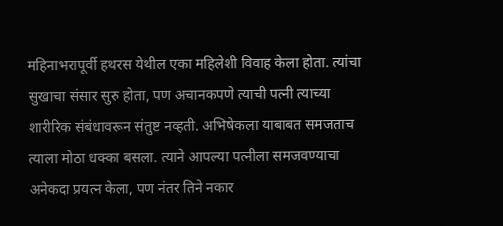महिनाभरापूर्वी हथरस येथील एका महिलेशी विवाह केला होता. त्यांचा सुखाचा संसार सुरु होता, पण अचानकपणे त्याची पत्नी त्याच्या शारीरिक संबंधावरून संतुष्ट नव्हती. अभिषेकला याबाबत समजताच त्याला मोठा धक्का बसला. त्याने आपल्या पत्नीला समजवण्याचा अनेकदा प्रयत्न केला, पण नंतर तिने नकार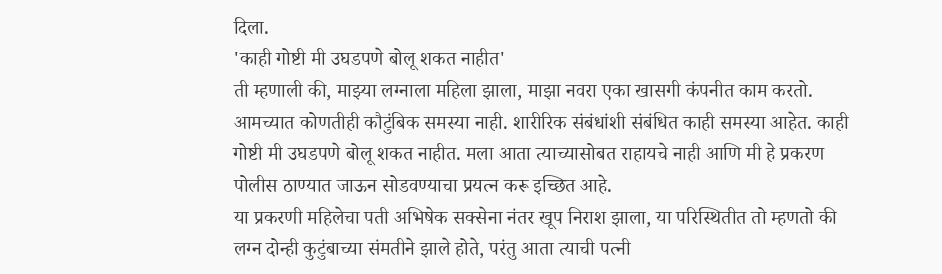दिला.
'काही गोष्टी मी उघडपणे बोलू शकत नाहीत'
ती म्हणाली की, माझ्या लग्नाला महिला झाला, माझा नवरा एका खासगी कंपनीत काम करतो. आमच्यात कोणतीही कौटुंबिक समस्या नाही. शारीरिक संबंधांशी संबंधित काही समस्या आहेत. काही गोष्टी मी उघडपणे बोलू शकत नाहीत. मला आता त्याच्यासोबत राहायचे नाही आणि मी हे प्रकरण पोलीस ठाण्यात जाऊन सोडवण्याचा प्रयत्न करू इच्छित आहे.
या प्रकरणी महिलेचा पती अभिषेक सक्सेना नंतर खूप निराश झाला, या परिस्थितीत तो म्हणतो की लग्न दोन्ही कुटुंबाच्या संमतीने झाले होते, परंतु आता त्याची पत्नी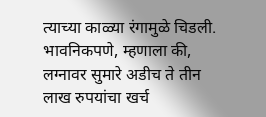त्याच्या काळ्या रंगामुळे चिडली. भावनिकपणे, म्हणाला की, लग्नावर सुमारे अडीच ते तीन लाख रुपयांचा खर्च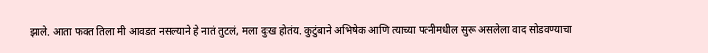झाले. आता फक्त तिला मी आवडत नसल्याने हे नातं तुटलं, मला दुःख होतंय. कुटुंबाने अभिषेक आणि त्याच्या पत्नीमधील सुरू असलेला वाद सोडवण्याचा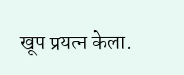खूप प्रयत्न केला.